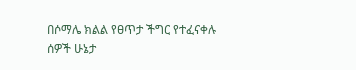በሶማሌ ክልል የፀጥታ ችግር የተፈናቀሉ ሰዎች ሁኔታ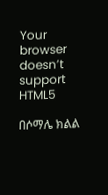Your browser doesn’t support HTML5

በሶማሌ ክልል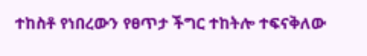ተከስቶ የነበረውን የፀጥታ ችግር ተከትሎ ተፍናቅለው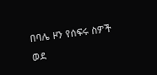በባሌ ዞን የሰፍሩ ስዎች ወደ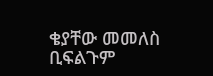ቄያቸው መመለስ ቢፍልጉም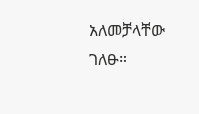አለመቻላቸው ገለፁ።